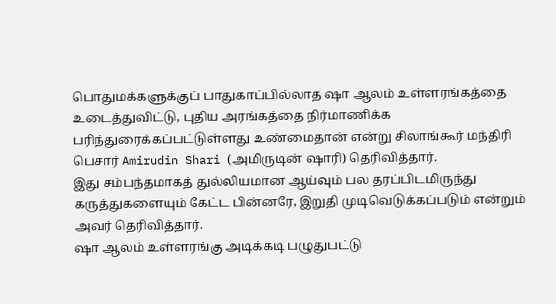பொதுமக்களுக்குப் பாதுகாப்பில்லாத ஷா ஆலம் உள்ளரங்கத்தை உடைத்துவிட்டு, புதிய அரங்கத்தை நிர்மாணிக்க பரிந்துரைக்கப்பட்டுள்ளது உண்மைதான் என்று சிலாங்கூர் மந்திரி பெசார் Amirudin Shari (அமிருடின் ஷாரி) தெரிவித்தார்.
இது சம்பந்தமாகத் துல்லியமான ஆய்வும் பல தரப்பிடமிருந்து கருத்துகளையும் கேட்ட பின்னரே, இறுதி முடிவெடுக்கப்படும் என்றும் அவர் தெரிவித்தார்.
ஷா ஆலம் உள்ளரங்கு அடிக்கடி பழுதுபட்டு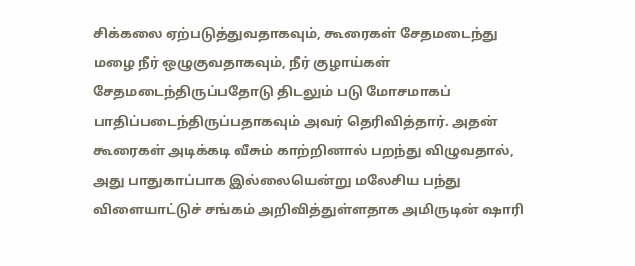சிக்கலை ஏற்படுத்துவதாகவும், கூரைகள் சேதமடைந்து மழை நீர் ஒழுகுவதாகவும், நீர் குழாய்கள் சேதமடைந்திருப்பதோடு திடலும் படு மோசமாகப் பாதிப்படைந்திருப்பதாகவும் அவர் தெரிவித்தார். அதன் கூரைகள் அடிக்கடி வீசும் காற்றினால் பறந்து விழுவதால், அது பாதுகாப்பாக இல்லையென்று மலேசிய பந்து விளையாட்டுச் சங்கம் அறிவித்துள்ளதாக அமிருடின் ஷாரி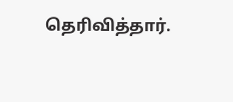தெரிவித்தார்.